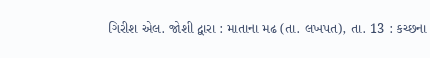ગિરીશ એલ. જોશી દ્વારા : માતાના મઢ (તા. લખપત), તા. 13 : કચ્છના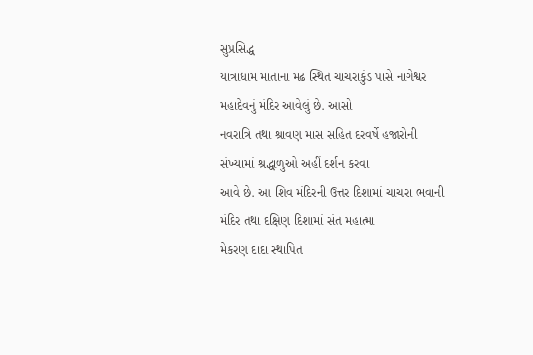સુપ્રસિદ્ધ
યાત્રાધામ માતાના મઢ સ્થિત ચાચરાકુંડ પાસે નાગેશ્વર મહાદેવનું મંદિર આવેલું છે. આસો
નવરાત્રિ તથા શ્રાવણ માસ સહિત દરવર્ષે હજારોની સંખ્યામાં શ્રદ્ધાળુઓ અહીં દર્શન કરવા
આવે છે. આ શિવ મંદિરની ઉત્તર દિશામાં ચાચરા ભવાની મંદિર તથા દક્ષિણ દિશામાં સંત મહાત્મા
મેકરણ દાદા સ્થાપિત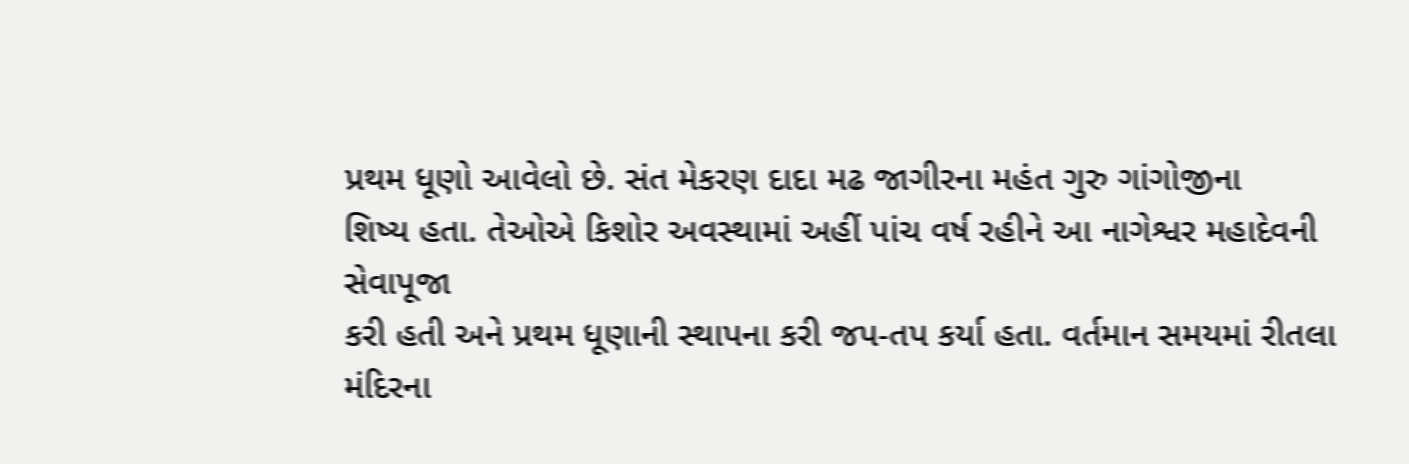પ્રથમ ધૂણો આવેલો છે. સંત મેકરણ દાદા મઢ જાગીરના મહંત ગુરુ ગાંગોજીના
શિષ્ય હતા. તેઓએ કિશોર અવસ્થામાં અહીં પાંચ વર્ષ રહીને આ નાગેશ્વર મહાદેવની સેવાપૂજા
કરી હતી અને પ્રથમ ધૂણાની સ્થાપના કરી જપ-તપ કર્યા હતા. વર્તમાન સમયમાં રીતલા મંદિરના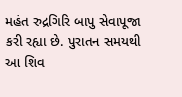મહંત રુદ્રગિરિ બાપુ સેવાપૂજા કરી રહ્યા છે. પુરાતન સમયથી આ શિવ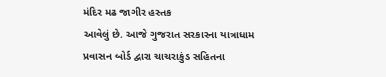મંદિર મઢ જાગીર હસ્તક
આવેલું છે. આજે ગુજરાત સરકારના યાત્રાધામ પ્રવાસન બોર્ડ દ્વારા ચાચરાકુંડ સહિતના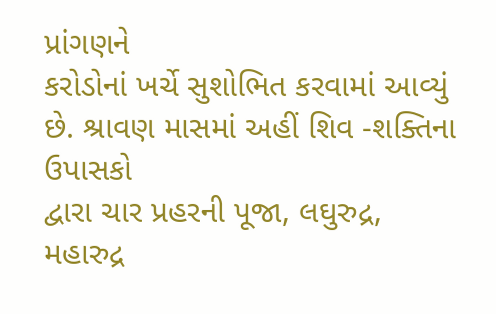પ્રાંગણને
કરોડોનાં ખર્ચે સુશોભિત કરવામાં આવ્યું છે. શ્રાવણ માસમાં અહીં શિવ -શક્તિના ઉપાસકો
દ્વારા ચાર પ્રહરની પૂજા, લઘુરુદ્ર,
મહારુદ્ર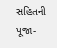સહિતની પૂજા-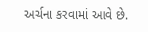અર્ચના કરવામાં આવે છે.